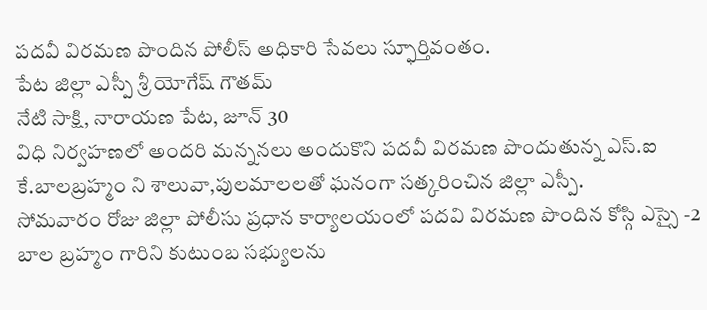పదవీ విరమణ పొందిన పోలీస్ అధికారి సేవలు స్ఫూర్తివంతం.
పేట జిల్లా ఎస్పీ శ్రీ యోగేష్ గౌతమ్
నేటి సాక్షి, నారాయణ పేట, జూన్ 30
విధి నిర్వహణలో అందరి మన్ననలు అందుకొని పదవీ విరమణ పొందుతున్న ఎస్.ఐ కే.బాలబ్రహ్మం ని శాలువా,పులమాలలతో ఘనంగా సత్కరించిన జిల్లా ఎస్పీ.
సోమవారం రోజు జిల్లా పోలీసు ప్రధాన కార్యాలయంలో పదవి విరమణ పొందిన కోస్గి ఎస్సై -2 బాల బ్రహ్మం గారిని కుటుంబ సభ్యులను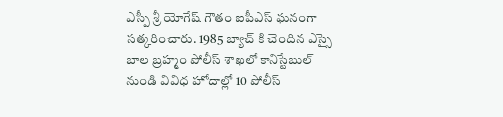ఎస్పీ శ్రీ యోగేష్ గౌతం ఐపీఎస్ ఘనంగా సత్కరించారు. 1985 బ్యాచ్ కి చెందిన ఎస్సై బాల బ్రహ్మం పోలీస్ శాఖలో కానిస్టేబుల్ నుండి వివిధ హోదాల్లో 10 పోలీస్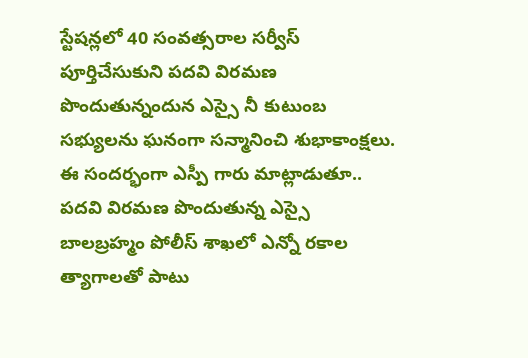స్టేషన్లలో 40 సంవత్సరాల సర్వీస్ పూర్తిచేసుకుని పదవి విరమణ పొందుతున్నందున ఎస్సై నీ కుటుంబ సభ్యులను ఘనంగా సన్మానించి శుభాకాంక్షలు.
ఈ సందర్భంగా ఎస్పీ గారు మాట్లాడుతూ.. పదవి విరమణ పొందుతున్న ఎస్సై బాలబ్రహ్మం పోలీస్ శాఖలో ఎన్నో రకాల త్యాగాలతో పాటు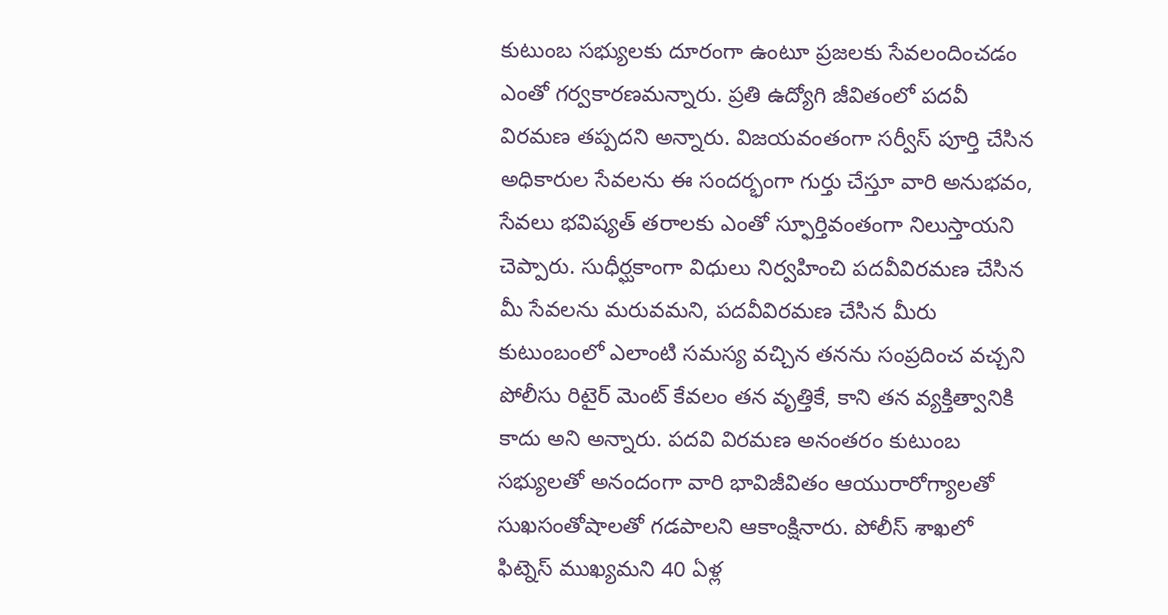కుటుంబ సభ్యులకు దూరంగా ఉంటూ ప్రజలకు సేవలందించడం ఎంతో గర్వకారణమన్నారు. ప్రతి ఉద్యోగి జీవితంలో పదవీ విరమణ తప్పదని అన్నారు. విజయవంతంగా సర్వీస్ పూర్తి చేసిన అధికారుల సేవలను ఈ సందర్భంగా గుర్తు చేస్తూ వారి అనుభవం, సేవలు భవిష్యత్ తరాలకు ఎంతో స్ఫూర్తివంతంగా నిలుస్తాయని చెప్పారు. సుధీర్ఘకాంగా విధులు నిర్వహించి పదవీవిరమణ చేసిన మీ సేవలను మరువమని, పదవీవిరమణ చేసిన మీరు కుటుంబంలో ఎలాంటి సమస్య వచ్చిన తనను సంప్రదించ వచ్చని పోలీసు రిటైర్ మెంట్ కేవలం తన వృత్తికే, కాని తన వ్యక్తిత్వానికి కాదు అని అన్నారు. పదవి విరమణ అనంతరం కుటుంబ సభ్యులతో అనందంగా వారి భావిజీవితం ఆయురారోగ్యాలతో సుఖసంతోషాలతో గడపాలని ఆకాంక్షినారు. పోలీస్ శాఖలో ఫిట్నెస్ ముఖ్యమని 40 ఏళ్ల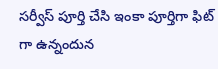సర్వీస్ పూర్తి చేసి ఇంకా పూర్తిగా ఫిట్ గా ఉన్నందున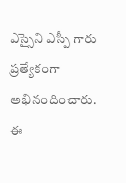ఎస్సైని ఎస్పీ గారు ప్రత్యేకంగా అభినందించారు.
ఈ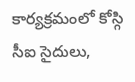కార్యక్రమంలో కోస్గి సీఐ సైదులు,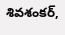శివశంకర్,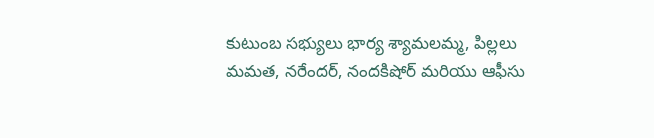కుటుంబ సభ్యులు భార్య శ్యామలమ్మ, పిల్లలు మమత, నరేందర్, నందకిషోర్ మరియు ఆఫీసు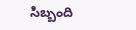సిబ్బంది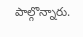పాల్గొన్నారు.